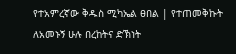የተአምረኛው ቅዱስ ሚካኤል ፀበል | የተጠመቅኩት ለአመኑኝ ሁሉ በረከትና ድኽነት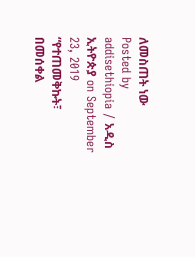ለመስጠት ነው
Posted by addisethiopia / አዲስ ኢትዮጵያ on September 23, 2019
“የተጠመቅኩት፣ በመሰቀል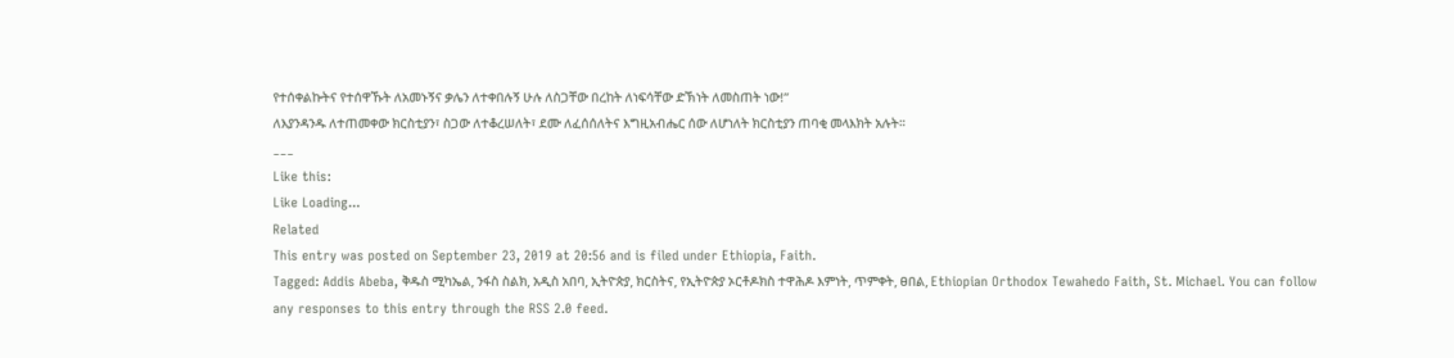የተሰቀልኩትና የተሰዋኹት ለአመኑኝና ቃሌን ለተቀበሉኝ ሁሉ ለስጋቸው በረከት ለነፍሳቸው ድኽነት ለመስጠት ነው!”
ለእያንዳንዱ ለተጠመቀው ክርስቲያን፣ ስጋው ለተቆረሠለት፣ ደሙ ለፈሰሰለትና እግዚአብሔር ሰው ለሆነለት ክርስቲያን ጠባቂ መላእክት አሉት።
___
Like this:
Like Loading...
Related
This entry was posted on September 23, 2019 at 20:56 and is filed under Ethiopia, Faith.
Tagged: Addis Abeba, ቅዱስ ሚካኤል, ንፋስ ስልክ, አዲስ አበባ, ኢትዮጵያ, ክርስትና, የኢትዮጵያ ኦርቶዶክስ ተዋሕዶ እምነት, ጥምቀት, ፀበል, Ethiopian Orthodox Tewahedo Faith, St. Michael. You can follow any responses to this entry through the RSS 2.0 feed.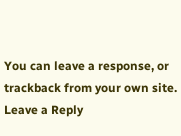You can leave a response, or trackback from your own site.
Leave a Reply